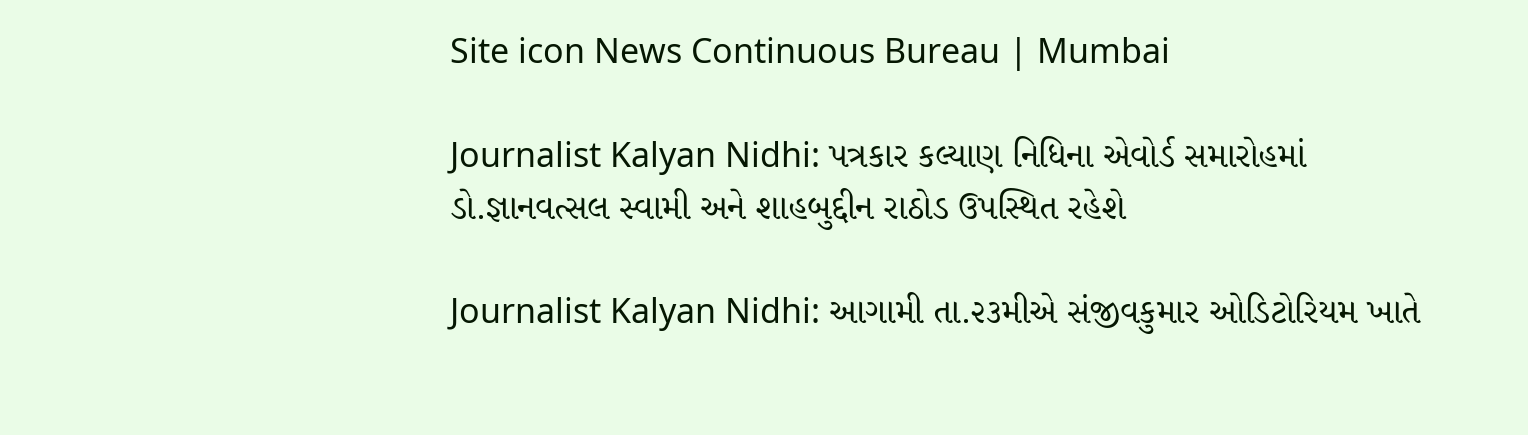Site icon News Continuous Bureau | Mumbai

Journalist Kalyan Nidhi: પત્રકાર કલ્યાણ નિધિના એવોર્ડ સમારોહમાં ડો.જ્ઞાનવત્સલ સ્વામી અને શાહબુદ્દીન રાઠોડ ઉપસ્થિત રહેશે

Journalist Kalyan Nidhi: આગામી તા.૨૩મીએ સંજીવકુમાર ઓડિટોરિયમ ખાતે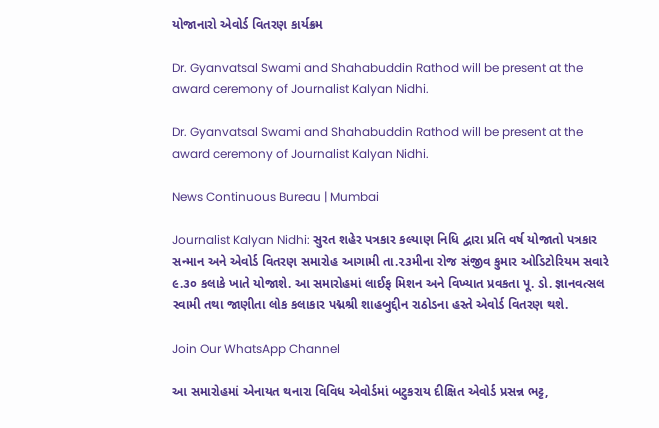યોજાનારો એવોર્ડ વિતરણ કાર્યક્રમ

Dr. Gyanvatsal Swami and Shahabuddin Rathod will be present at the award ceremony of Journalist Kalyan Nidhi.

Dr. Gyanvatsal Swami and Shahabuddin Rathod will be present at the award ceremony of Journalist Kalyan Nidhi.

News Continuous Bureau | Mumbai

Journalist Kalyan Nidhi: સુરત શહેર પત્રકાર કલ્યાણ નિધિ દ્વારા પ્રતિ વર્ષ યોજાતો પત્રકાર સન્માન અને એવોર્ડ વિતરણ સમારોહ આગામી તા.૨૩મીના રોજ સંજીવ કુમાર ઓડિટોરિયમ સવારે ૯.૩૦ કલાકે ખાતે યોજાશે. આ સમારોહમાં લાઈફ મિશન અને વિખ્યાત પ્રવકતા પૂ. ડો. જ્ઞાનવત્સલ સ્વામી તથા જાણીતા લોક કલાકાર પદ્મશ્રી શાહબુદ્દીન રાઠોડના હસ્તે એવોર્ડ વિતરણ થશે.

Join Our WhatsApp Channel

આ સમારોહમાં એનાયત થનારા વિવિધ એવોર્ડમાં બટુકરાય દીક્ષિત એવોર્ડ પ્રસન્ન ભટ્ટ,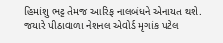હિમાંશુ ભટ્ટ તેમજ આરિફ નાલબંધને એનાયત થશે. જયારે પીઠાવાળા નેશનલ એવોર્ડ મૃગાંક પટેલ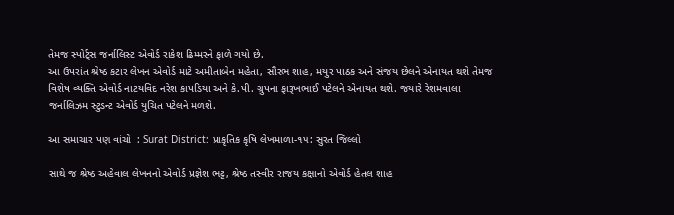તેમજ સ્પોર્ટ્સ જર્નાલિસ્ટ એવોર્ડ રાકેશ ઢિમ્મરને ફાળે ગયો છે.
આ ઉપરાંત શ્રેષ્ઠ કટાર લેખન એવોર્ડ માટે અમીતાબેન મહેતા, સૌરભ શાહ, મયુર પાઠક અને સંજય છેલને એનાયત થશે તેમજ વિશેષ વ્યક્તિ એવોર્ડ નાટયવિદ નરેશ કાપડિયા અને કે.પી. ગ્રુપના ફારૂખભાઈ પટેલને એનાયત થશે. જયારે રેશમવાલા જર્નાલિઝમ સ્ટુડન્ટ એવોર્ડ યુચિત પટેલને મળશે.

આ સમાચાર પણ વાંચો  : Surat District: પ્રાકૃતિક કૃષિ લેખમાળા-૧૫: સુરત જિલ્લો

સાથે જ શ્રેષ્ઠ અહેવાલ લેખનનો એવોર્ડ પ્રજ્ઞેશ ભટ્ટ, શ્રેષ્ઠ તસ્વીર રાજય કક્ષાનો એવોર્ડ હેતલ શાહ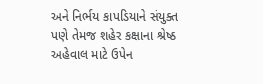અને નિર્ભય કાપડિયાને સંયુક્ત પણે તેમજ શહેર કક્ષાના શ્રેષ્ઠ અહેવાલ માટે ઉપેન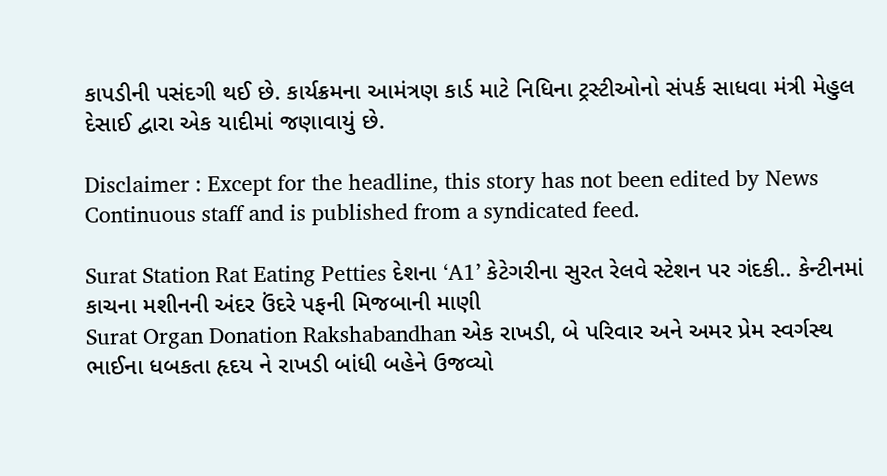કાપડીની પસંદગી થઈ છે. કાર્યક્રમના આમંત્રણ કાર્ડ માટે નિધિના ટ્રસ્ટીઓનો સંપર્ક સાધવા મંત્રી મેહુલ દેસાઈ દ્વારા એક યાદીમાં જણાવાયું છે.

Disclaimer : Except for the headline, this story has not been edited by News Continuous staff and is published from a syndicated feed.

Surat Station Rat Eating Petties દેશના ‘A1’ કેટેગરીના સુરત રેલવે સ્ટેશન પર ગંદકી.. કેન્ટીનમાં કાચના મશીનની અંદર ઉંદરે પફની મિજબાની માણી
Surat Organ Donation Rakshabandhan એક રાખડી, બે પરિવાર અને અમર પ્રેમ સ્વર્ગસ્થ ભાઈના ધબકતા હૃદય ને રાખડી બાંધી બહેને ઉજવ્યો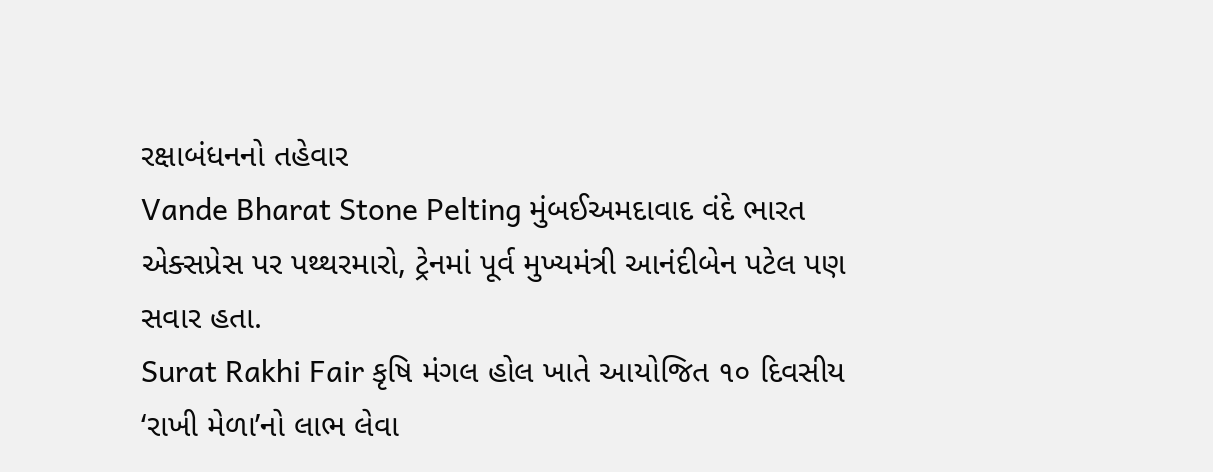રક્ષાબંધનનો તહેવાર
Vande Bharat Stone Pelting મુંબઈઅમદાવાદ વંદે ભારત એક્સપ્રેસ પર પથ્થરમારો, ટ્રેનમાં પૂર્વ મુખ્યમંત્રી આનંદીબેન પટેલ પણ સવાર હતા.
Surat Rakhi Fair કૃષિ મંગલ હોલ ખાતે આયોજિત ૧૦ દિવસીય ‘રાખી મેળા’નો લાભ લેવા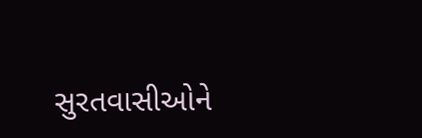સુરતવાસીઓને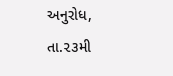અનુરોધ, તા.૨૩મી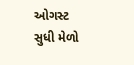ઓગસ્ટ સુધી મેળો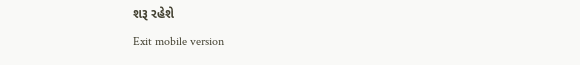શરૂ રહેશે
Exit mobile version